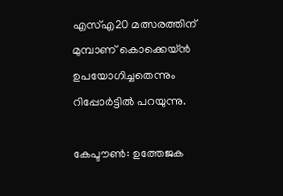എസ്എ20 മത്സരത്തിന് മുമ്പാണ് കൊക്കെയ്ന്‍ ഉപയോഗിച്ചതെന്നും റിപ്പോര്‍ട്ടില്‍ പറയുന്നു.

കേപ്ടൗണ്‍: ഉത്തേജക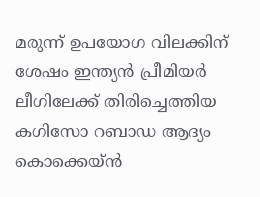മരുന്ന് ഉപയോഗ വിലക്കിന് ശേഷം ഇന്ത്യന്‍ പ്രീമിയര്‍ ലീഗിലേക്ക് തിരിച്ചെത്തിയ കഗിസോ റബാഡ ആദ്യം കൊക്കെയ്ന്‍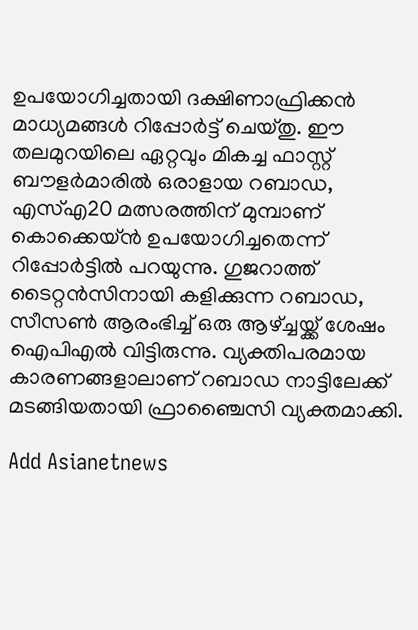ഉപയോഗിച്ചതായി ദക്ഷിണാഫ്രിക്കന്‍ മാധ്യമങ്ങള്‍ റിപ്പോര്‍ട്ട് ചെയ്തു. ഈ തലമുറയിലെ ഏറ്റവും മികച്ച ഫാസ്റ്റ് ബൗളര്‍മാരില്‍ ഒരാളായ റബാഡ, എസ്എ20 മത്സരത്തിന് മുമ്പാണ് കൊക്കെയ്ന്‍ ഉപയോഗിച്ചതെന്ന് റിപ്പോര്‍ട്ടില്‍ പറയുന്നു. ഗുജറാത്ത് ടൈറ്റന്‍സിനായി കളിക്കുന്ന റബാഡ, സീസണ്‍ ആരംഭിച്ച് ഒരു ആഴ്ച്ചയ്ക്ക് ശേഷം ഐപിഎല്‍ വിട്ടിരുന്നു. വ്യക്തിപരമായ കാരണങ്ങളാലാണ് റബാഡ നാട്ടിലേക്ക് മടങ്ങിയതായി ഫ്രാഞ്ചൈസി വ്യക്തമാക്കി.

Add Asianetnews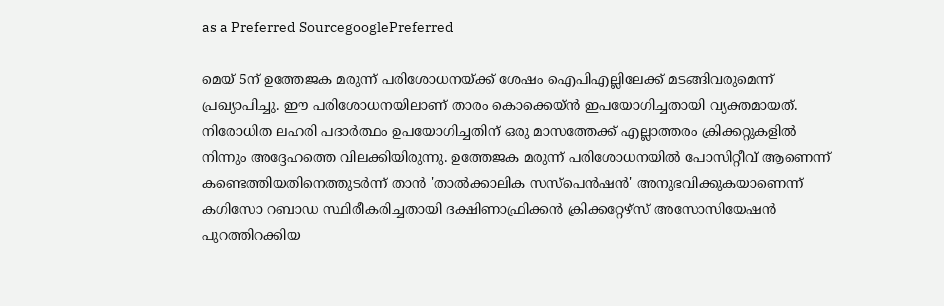as a Preferred SourcegooglePreferred

മെയ് 5ന് ഉത്തേജക മരുന്ന് പരിശോധനയ്ക്ക് ശേഷം ഐപിഎല്ലിലേക്ക് മടങ്ങിവരുമെന്ന് പ്രഖ്യാപിച്ചു. ഈ പരിശോധനയിലാണ് താരം കൊക്കെയ്ന്‍ ഇപയോഗിച്ചതായി വ്യക്തമായത്. നിരോധിത ലഹരി പദാര്‍ത്ഥം ഉപയോഗിച്ചതിന് ഒരു മാസത്തേക്ക് എല്ലാത്തരം ക്രിക്കറ്റുകളില്‍ നിന്നും അദ്ദേഹത്തെ വിലക്കിയിരുന്നു. ഉത്തേജക മരുന്ന് പരിശോധനയില്‍ പോസിറ്റീവ് ആണെന്ന് കണ്ടെത്തിയതിനെത്തുടര്‍ന്ന് താന്‍ 'താല്‍ക്കാലിക സസ്പെന്‍ഷന്‍' അനുഭവിക്കുകയാണെന്ന് കഗിസോ റബാഡ സ്ഥിരീകരിച്ചതായി ദക്ഷിണാഫ്രിക്കന്‍ ക്രിക്കറ്റേഴ്സ് അസോസിയേഷന്‍ പുറത്തിറക്കിയ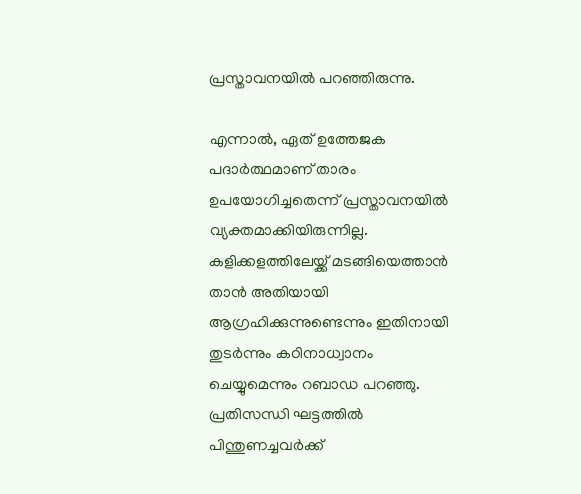പ്രസ്താവനയില്‍ പറഞ്ഞിരുന്നു.

എന്നാല്‍, ഏത് ഉത്തേജക പദാര്‍ത്ഥമാണ് താരം ഉപയോഗിച്ചതെന്ന് പ്രസ്താവനയില്‍ വ്യക്തമാക്കിയിരുന്നില്ല. കളിക്കളത്തിലേയ്ക്ക് മടങ്ങിയെത്താന്‍ താന്‍ അതിയായി ആഗ്രഹിക്കുന്നുണ്ടെന്നും ഇതിനായി തുടര്‍ന്നും കഠിനാധ്വാനം ചെയ്യുമെന്നും റബാഡ പറഞ്ഞു. പ്രതിസന്ധി ഘട്ടത്തില്‍ പിന്തുണച്ചവര്‍ക്ക്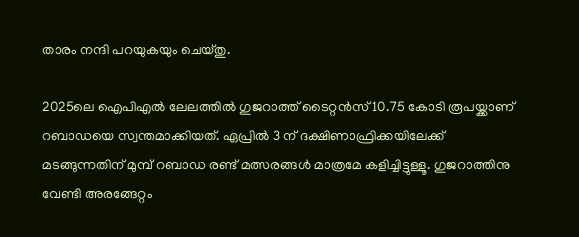താരം നന്ദി പറയുകയും ചെയ്തു.

2025ലെ ഐപിഎല്‍ ലേലത്തില്‍ ഗുജറാത്ത് ടൈറ്റന്‍സ് 10.75 കോടി രൂപയ്ക്കാണ് റബാഡയെ സ്വന്തമാക്കിയത്. ഏപ്രില്‍ 3 ന് ദക്ഷിണാഫ്രിക്കയിലേക്ക് മടങ്ങുന്നതിന് മുമ്പ് റബാഡ രണ്ട് മത്സരങ്ങള്‍ മാത്രമേ കളിച്ചിട്ടുള്ളൂ. ഗുജറാത്തിനു വേണ്ടി അരങ്ങേറ്റം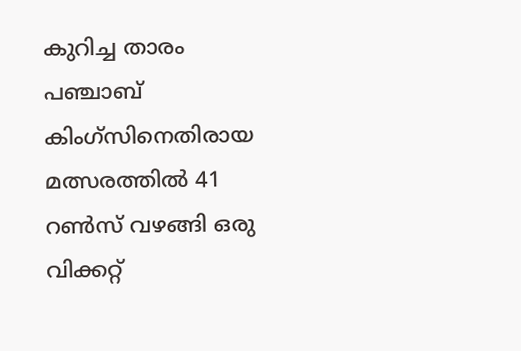കുറിച്ച താരം പഞ്ചാബ് കിംഗ്‌സിനെതിരായ മത്സരത്തില്‍ 41 റണ്‍സ് വഴങ്ങി ഒരു വിക്കറ്റ്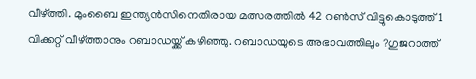വീഴ്ത്തി. മുംബൈ ഇന്ത്യന്‍സിനെതിരായ മത്സരത്തില്‍ 42 റണ്‍സ് വിട്ടുകൊടുത്ത് 1 വിക്കറ്റ് വീഴ്ത്താനും റബാഡയ്ക്ക് കഴിഞ്ഞു. റബാഡയുടെ അഭാവത്തിലും ?ഗുജറാത്ത്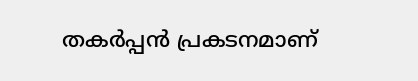തകര്‍പ്പന്‍ പ്രകടനമാണ്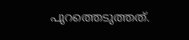പുറത്തെടുത്തത്.